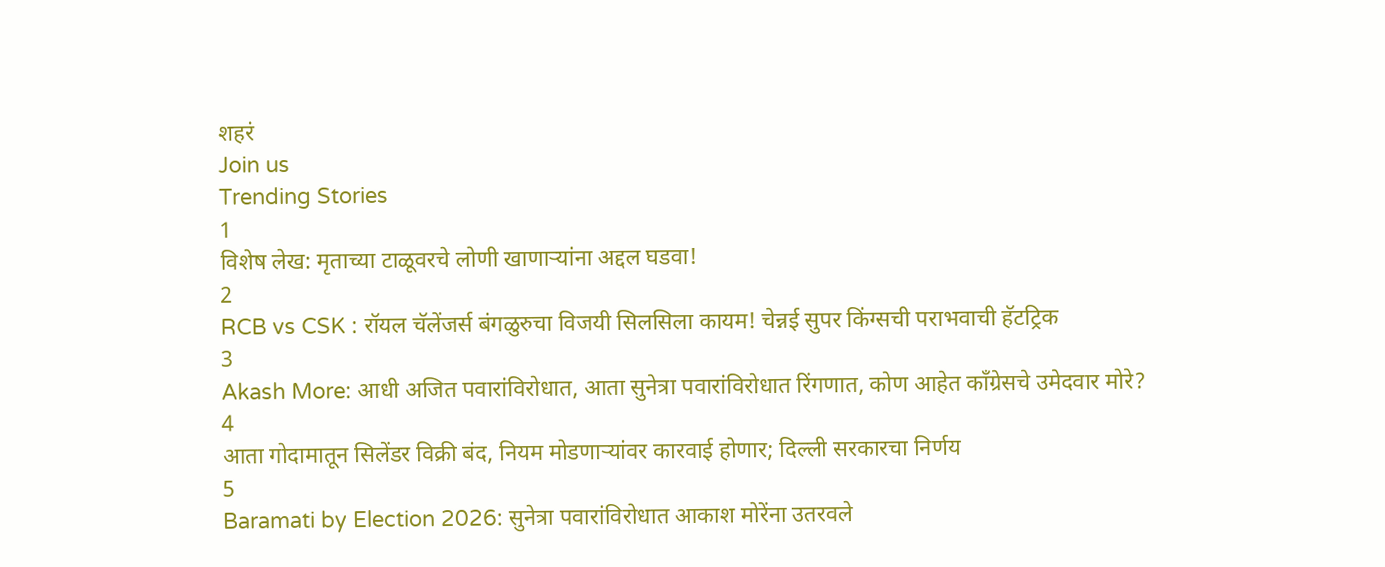शहरं
Join us
Trending Stories
1
विशेष लेख: मृताच्या टाळूवरचे लोणी खाणाऱ्यांना अद्दल घडवा!
2
RCB vs CSK : रॉयल चॅलेंजर्स बंगळुरुचा विजयी सिलसिला कायम! चेन्नई सुपर किंग्सची पराभवाची हॅटट्रिक
3
Akash More: आधी अजित पवारांविरोधात, आता सुनेत्रा पवारांविरोधात रिंगणात, कोण आहेत काँग्रेसचे उमेदवार मोरे?
4
आता गोदामातून सिलेंडर विक्री बंद, नियम मोडणाऱ्यांवर कारवाई होणार; दिल्ली सरकारचा निर्णय
5
Baramati by Election 2026: सुनेत्रा पवारांविरोधात आकाश मोरेंना उतरवले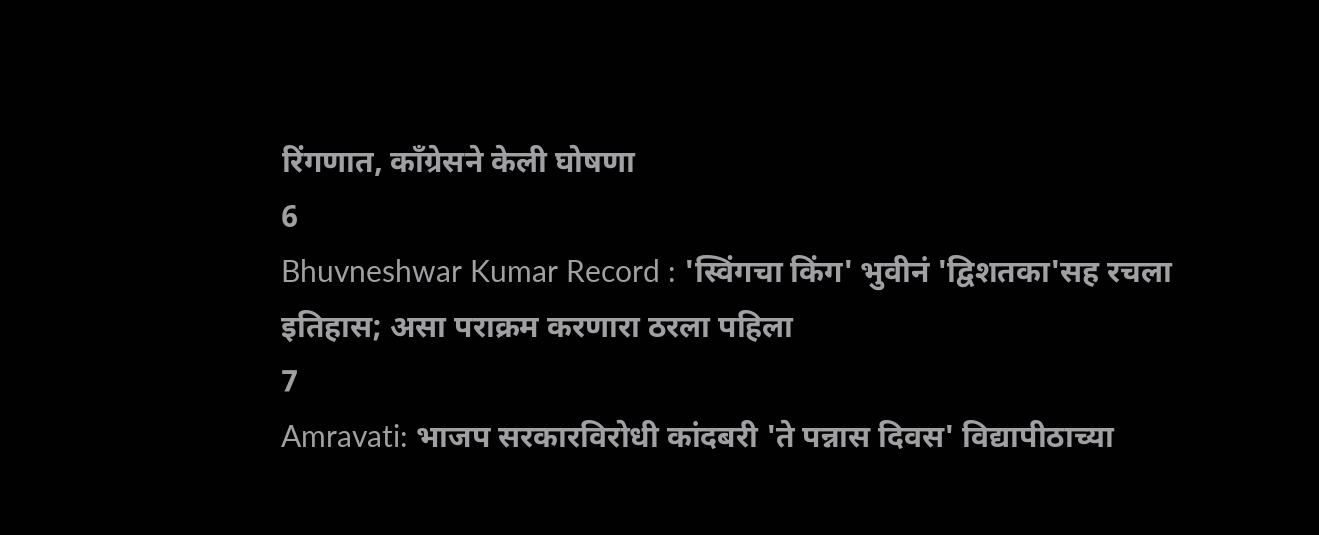रिंगणात, काँग्रेसने केली घोषणा
6
Bhuvneshwar Kumar Record : 'स्विंगचा किंग' भुवीनं 'द्विशतका'सह रचला इतिहास; असा पराक्रम करणारा ठरला पहिला
7
Amravati: भाजप सरकारविरोधी कांदबरी 'ते पन्नास दिवस' विद्यापीठाच्या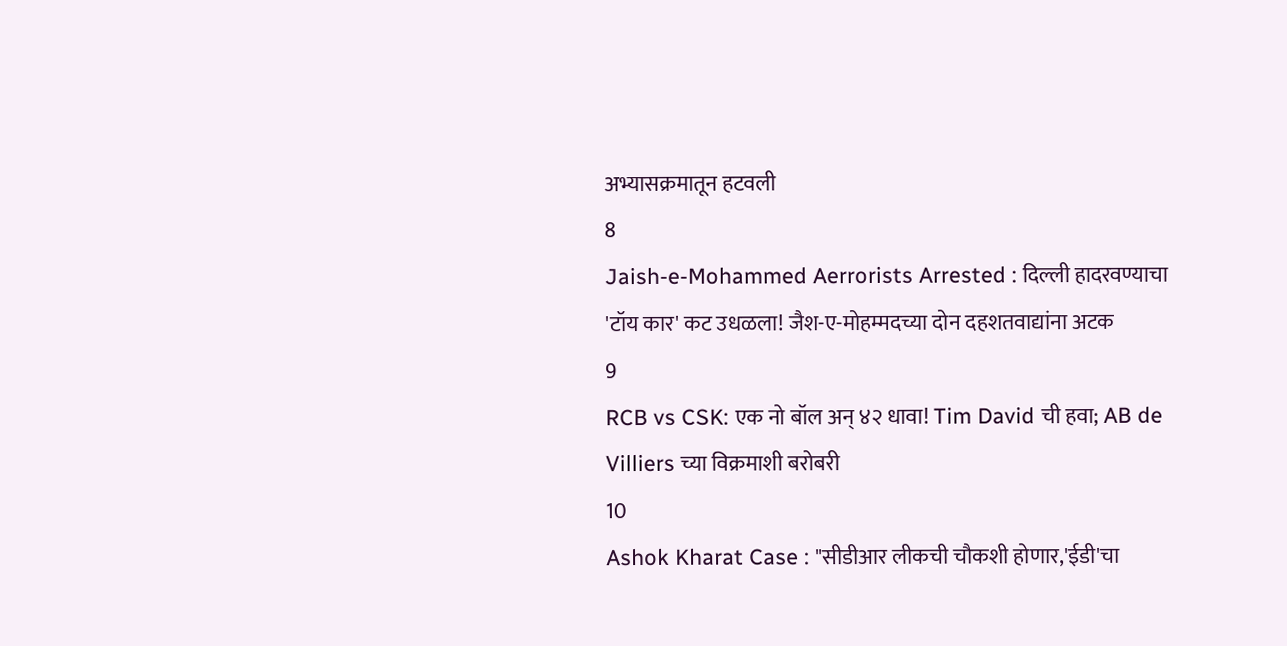अभ्यासक्रमातून हटवली
8
Jaish-e-Mohammed Aerrorists Arrested : दिल्ली हादरवण्याचा 'टॉय कार' कट उधळला! जैश-ए-मोहम्मदच्या दोन दहशतवाद्यांना अटक
9
RCB vs CSK: एक नो बॉल अन् ४२ धावा! Tim David ची हवा; AB de Villiers च्या विक्रमाशी बरोबरी
10
Ashok Kharat Case : "सीडीआर लीकची चौकशी होणार,'ईडी'चा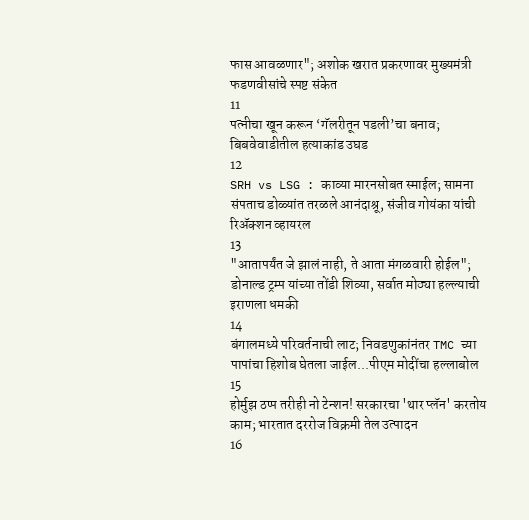फास आवळणार"; अशोक खरात प्रकरणावर मुख्यमंत्री फडणवीसांचे स्पष्ट संकेत
11
पत्नीचा खून करून ‘गॅलरीतून पडली’चा बनाव; बिबवेवाडीतील हत्याकांड उघड
12
SRH vs LSG : काव्या मारनसोबत स्माईल; सामना संपताच डोळ्यांत तरळले आनंदाश्रू, संजीव गोयंका यांची रिॲक्शन व्हायरल
13
"आतापर्यंत जे झालं नाही, ते आता मंगळवारी होईल"; डोनाल्ड ट्रम्प यांच्या तोंडी शिव्या, सर्वात मोठ्या हल्ल्याची इराणला धमकी
14
बंगालमध्ये परिवर्तनाची लाट; निवडणुकांनंतर TMC च्या पापांचा हिशोब घेतला जाईल...पीएम मोदींचा हल्लाबोल
15
होर्मुझ ठप्प तरीही नो टेन्शन! सरकारचा 'थार प्लॅन' करतोय काम; भारतात दररोज विक्रमी तेल उत्पादन
16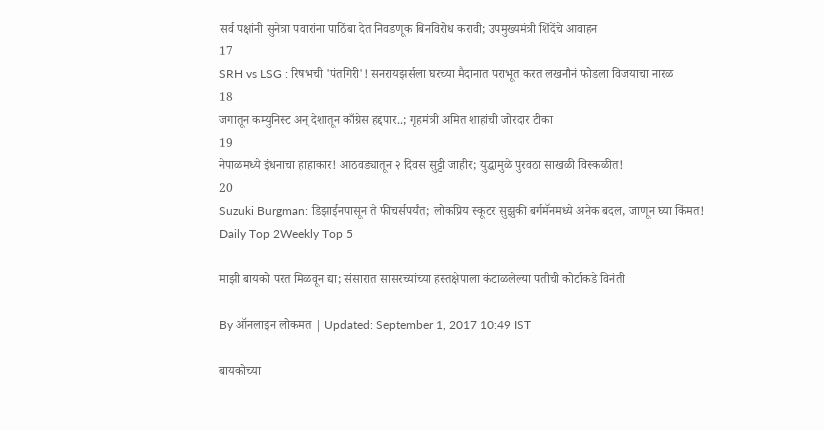सर्व पक्षांनी सुनेत्रा पवारांना पाठिंबा देत निवडणूक बिनविरोध करावी; उपमुख्यमंत्री शिंदेंचे आवाहन
17
SRH vs LSG : रिषभची 'पंतगिरी'! सनरायझर्सला घरच्या मैदानात पराभूत करत लखनौनं फोडला विजयाचा नारळ
18
जगातून कम्युनिस्ट अन् देशातून काँग्रेस हद्दपार..; गृहमंत्री अमित शाहांची जोरदार टीका
19
नेपाळमध्ये इंधनाचा हाहाकार! आठवड्यातून २ दिवस सुट्टी जाहीर; युद्धामुळे पुरवठा साखळी विस्कळीत!
20
Suzuki Burgman: डिझाईनपासून ते फीचर्सपर्यंत; लोकप्रिय स्कूटर सुझुकी बर्गमॅनमध्ये अनेक बदल, जाणून घ्या किंमत!
Daily Top 2Weekly Top 5

माझी बायको परत मिळवून द्या; संसारात सासरच्यांच्या हस्तक्षेपाला कंटाळलेल्या पतीची कोर्टाकडे विनंती

By ऑनलाइन लोकमत | Updated: September 1, 2017 10:49 IST

बायकोच्या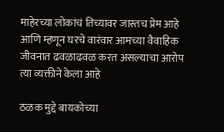माहेरच्या लोकांचं तिच्यावर जास्तच प्रेम आहे आणि म्हणून घरचे वारंवार आमच्या वैवाहिक जीवनात ढवळाढवळ करत असल्याचा आरोप त्या व्यक्तीने केला आहे

ठळक मुद्दे बायकोच्या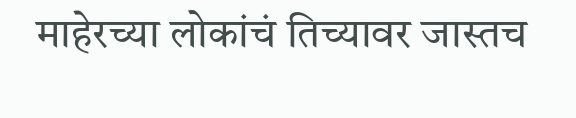माहेरच्या लोकांचं तिच्यावर जास्तच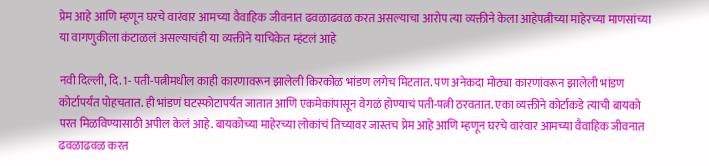प्रेम आहे आणि म्हणून घरचे वारंवार आमच्या वैवाहिक जीवनात ढवळाढवळ करत असल्याचा आरोप त्या व्यक्तीने केला आहेपत्नीच्या माहेरच्या माणसांच्या या वागणुकीला कंटाळलं असल्याचंही या व्यक्तीने याचिकेत म्हंटलं आहे

नवी दिल्ली, दि. 1- पती-पत्नीमधील काही कारणावरून झालेली किरकोळ भांडण लगेच मिटतात. पण अनेकदा मोठ्या कारणांवरून झालेली भांडण कोर्टापर्यंत पोहचतात. ही भांडणं घटस्फोटापर्यंत जातात आणि एकमेकांपासून वेगळं होण्याचं पती-पत्नी ठरवतात. एका व्यक्तीने कोर्टाकडे त्याची बायको परत मिळविण्यासाठी अपील केलं आहे. बायकोच्या माहेरच्या लोकांचं तिच्यावर जास्तच प्रेम आहे आणि म्हणून घरचे वारंवार आमच्या वैवाहिक जीवनात ढवळाढवळ करत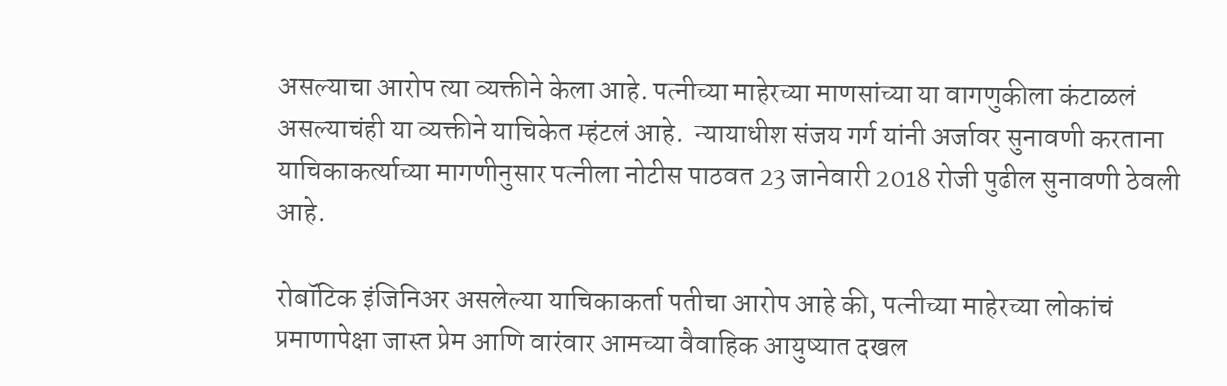असल्याचा आरोप त्या व्यक्तीने केला आहे. पत्नीच्या माहेरच्या माणसांच्या या वागणुकीला कंटाळलं असल्याचंही या व्यक्तीने याचिकेत म्हंटलं आहे.  न्यायाधीश संजय गर्ग यांनी अर्जावर सुनावणी करताना याचिकाकर्त्याच्या मागणीनुसार पत्नीला नोटीस पाठवत 23 जानेवारी 2018 रोजी पुढील सुनावणी ठेवली आहे.

रोबॉटिक इंजिनिअर असलेल्या याचिकाकर्ता पतीचा आरोप आहे की, पत्नीच्या माहेरच्या लोकांचं प्रमाणापेक्षा जास्त प्रेम आणि वारंवार आमच्या वैवाहिक आयुष्यात दखल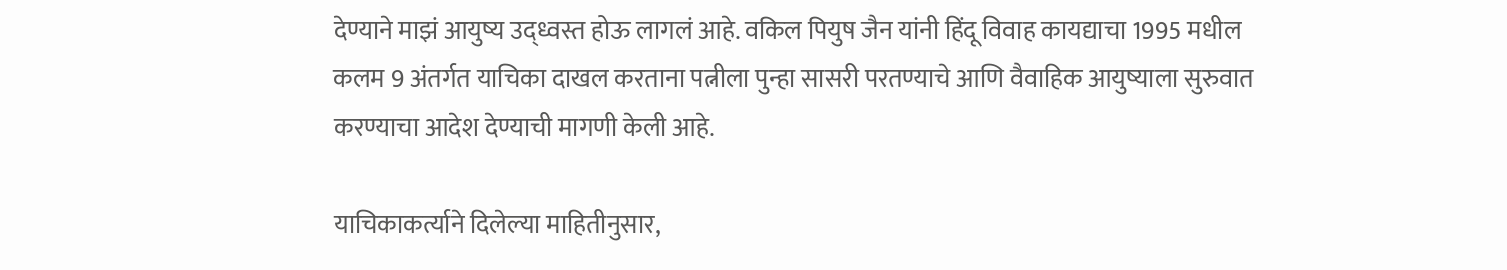देण्याने माझं आयुष्य उद्ध्वस्त होऊ लागलं आहे. वकिल पियुष जैन यांनी हिंदू विवाह कायद्याचा 1995 मधील कलम 9 अंतर्गत याचिका दाखल करताना पत्नीला पुन्हा सासरी परतण्याचे आणि वैवाहिक आयुष्याला सुरुवात करण्याचा आदेश देण्याची मागणी केली आहे.

याचिकाकर्त्याने दिलेल्या माहितीनुसार,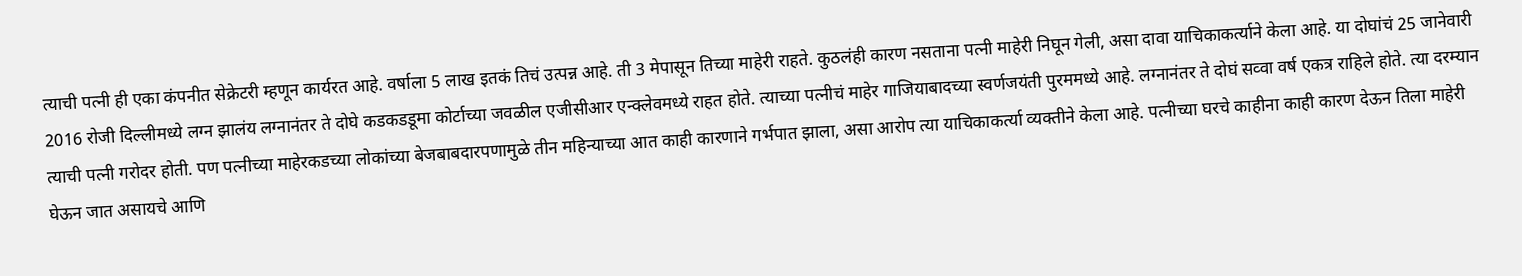त्याची पत्नी ही एका कंपनीत सेक्रेटरी म्हणून कार्यरत आहे. वर्षाला 5 लाख इतकं तिचं उत्पन्न आहे. ती 3 मेपासून तिच्या माहेरी राहते. कुठलंही कारण नसताना पत्नी माहेरी निघून गेली, असा दावा याचिकाकर्त्याने केला आहे. या दोघांचं 25 जानेवारी 2016 रोजी दिल्लीमध्ये लग्न झालंय लग्नानंतर ते दोघे कडकडडूमा कोर्टाच्या जवळील एजीसीआर एन्क्लेवमध्ये राहत होते. त्याच्या पत्नीचं माहेर गाजियाबादच्या स्वर्णजयंती पुरममध्ये आहे. लग्नानंतर ते दोघं सव्वा वर्ष एकत्र राहिले होते. त्या दरम्यान त्याची पत्नी गरोदर होती. पण पत्नीच्या माहेरकडच्या लोकांच्या बेजबाबदारपणामुळे तीन महिन्याच्या आत काही कारणाने गर्भपात झाला, असा आरोप त्या याचिकाकर्त्या व्यक्तीने केला आहे. पत्नीच्या घरचे काहीना काही कारण देऊन तिला माहेरी घेऊन जात असायचे आणि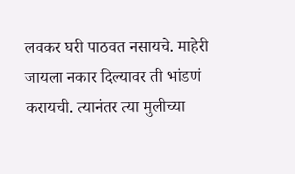लवकर घरी पाठवत नसायचे. माहेरी जायला नकार दिल्यावर ती भांडणं करायची. त्यानंतर त्या मुलीच्या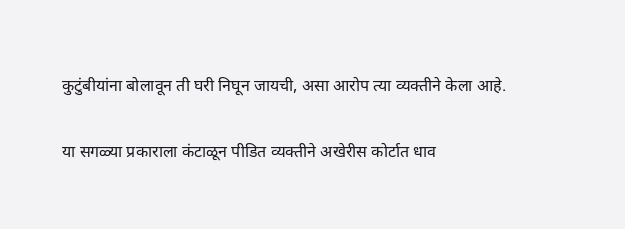कुटुंबीयांना बोलावून ती घरी निघून जायची, असा आरोप त्या व्यक्तीने केला आहे.

या सगळ्या प्रकाराला कंटाळून पीडित व्यक्तीने अखेरीस कोर्टात धाव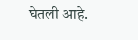घेतली आहे.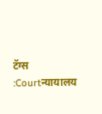टॅग्स :Courtन्यायालय